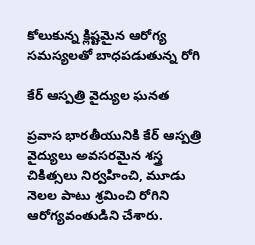కోలుకున్న క్లిష్టమైన ఆరోగ్య సమస్యలతో బాధపడుతున్న రోగి

కేర్ ఆస్పత్రి వైద్యుల ఘనత

ప్రవాస భారతీయునికి కేర్ ఆస్పత్రి వైద్యులు అవసరమైన శస్త్ర చికిత్సలు నిర్వహించి, మూడు నెలల పాటు శ్రమించి రోగిని ఆరోగ్యవంతుడిని చేశారు.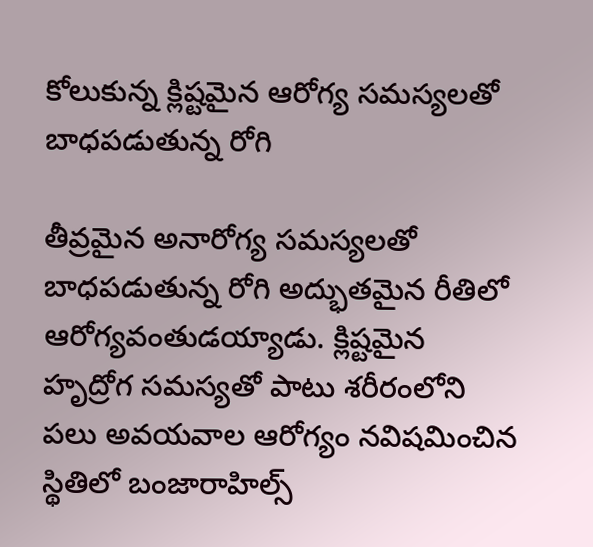కోలుకున్న క్లిష్టమైన ఆరోగ్య సమస్యలతో బాధపడుతున్న రోగి

తీవ్రమైన అనారోగ్య సమస్యలతో బాధపడుతున్న రోగి అద్భుతమైన రీతిలో ఆరోగ్యవంతుడయ్యాడు. క్లిష్టమైన హృద్రోగ సమస్యతో పాటు శరీరంలోని పలు అవయవాల ఆరోగ్యం నవిషమించిన స్థితిలో బంజారాహిల్స్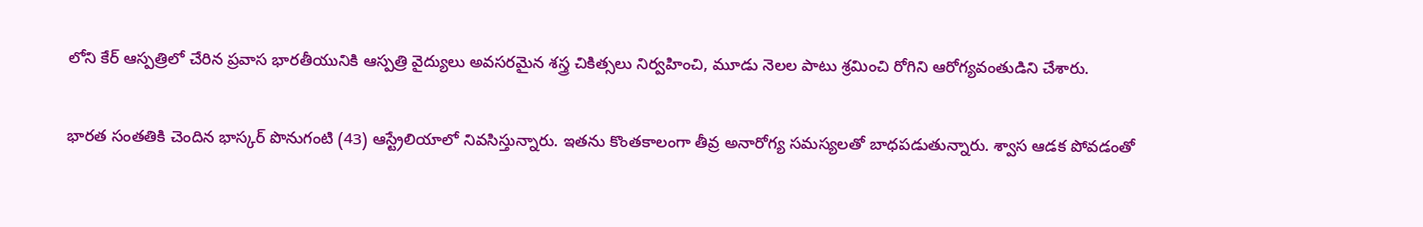లోని కేర్ ఆస్పత్రిలో చేరిన ప్రవాస భారతీయునికి ఆస్పత్రి వైద్యులు అవసరమైన శస్త్ర చికిత్సలు నిర్వహించి, మూడు నెలల పాటు శ్రమించి రోగిని ఆరోగ్యవంతుడిని చేశారు.

భారత సంతతికి చెందిన భాస్కర్ పొనుగంటి (43) ఆస్ట్రేలియాలో నివసిస్తున్నారు. ఇతను కొంతకాలంగా తీవ్ర అనారోగ్య సమస్యలతో బాధపడుతున్నారు. శ్వాస ఆడక పోవడంతో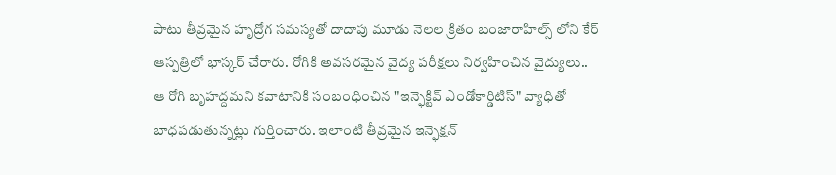పాటు తీవ్రమైన హృద్రోగ సమస్యతో దాదాపు మూడు నెలల క్రితం బంజారాహిల్స్ లోని కేర్ ఆస్పత్రిలో భాస్కర్ చేరారు. రోగికి అవసరమైన వైద్య పరీక్షలు నిర్వహించిన వైద్యులు.. ఆ రోగి బృహద్దమని కవాటానికి సంబంధించిన "ఇన్ఫెక్టివ్ ఎండోకార్డిటిస్" వ్యాధితో బాధపడుతున్నట్లు గుర్తించారు. ఇలాంటి తీవ్రమైన ఇన్ఫెక్షన్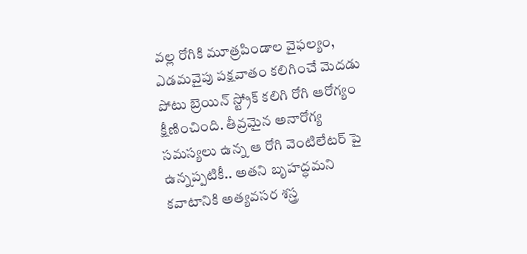వల్ల రోగికి మూత్రపిండాల వైఫల్యం, ఎడమవైపు పక్షవాతం కలిగించే మెదడు పోటు బ్రెయిన్ స్ట్రోక్ కలిగి రోగి ఆరోగ్యం క్షీణించింది. తీవ్రమైన అనారోగ్య సమస్యలు ఉన్న ఆ రోగి వెంటిలేటర్ పై ఉన్నప్పటికీ.. అతని బృహద్ధమని కవాటానికి అత్యవసర శస్త్ర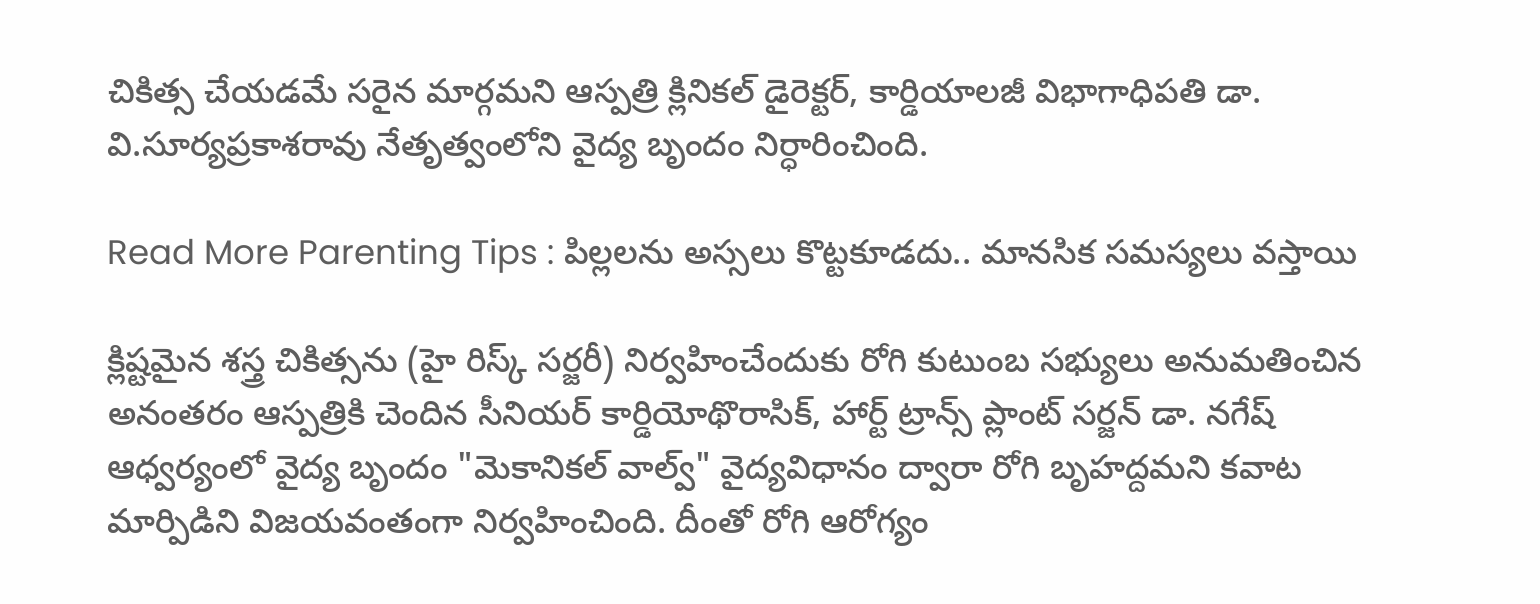చికిత్స చేయడమే సరైన మార్గమని ఆస్పత్రి క్లినికల్ డైరెక్టర్, కార్డియాలజీ విభాగాధిపతి డా. వి.సూర్యప్రకాశరావు నేతృత్వంలోని వైద్య బృందం నిర్ధారించింది.

Read More Parenting Tips : పిల్లలను అస్సలు కొట్టకూడదు.. మానసిక సమస్యలు వస్తాయి

క్లిష్టమైన శస్త్ర చికిత్సను (హై రిస్క్ సర్జరీ) నిర్వహించేందుకు రోగి కుటుంబ సభ్యులు అనుమతించిన అనంతరం ఆస్పత్రికి చెందిన సీనియర్ కార్డియోథొరాసిక్, హార్ట్ ట్రాన్స్ ప్లాంట్ సర్జన్ డా. నగేష్ ఆధ్వర్యంలో వైద్య బృందం "మెకానికల్ వాల్వ్" వైద్యవిధానం ద్వారా రోగి బృహద్దమని కవాట మార్పిడిని విజయవంతంగా నిర్వహించింది. దీంతో రోగి ఆరోగ్యం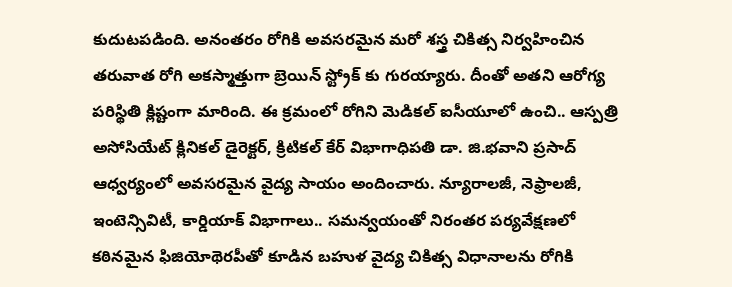కుదుటపడింది. అనంతరం రోగికి అవసరమైన మరో శస్త్ర చికిత్స నిర్వహించిన తరువాత రోగి అకస్మాత్తుగా బ్రెయిన్ స్ట్రోక్ కు గురయ్యారు. దీంతో అతని ఆరోగ్య పరిస్థితి క్లిష్టంగా మారింది. ఈ క్రమంలో రోగిని మెడికల్ ఐసీయూలో ఉంచి.. ఆస్పత్రి అసోసియేట్ క్లినికల్ డైరెక్టర్, క్రిటికల్ కేర్ విభాగాధిపతి డా. జి.భవాని ప్రసాద్ ఆధ్వర్యంలో అవసరమైన వైద్య సాయం అందించారు. న్యూరాలజీ, నెఫ్రాలజీ, ఇంటెన్సివిటీ, కార్డియాక్ విభాగాలు.. సమన్వయంతో నిరంతర పర్యవేక్షణలో కఠినమైన ఫిజియోథెరపీతో కూడిన బహుళ వైద్య చికిత్స విధానాలను రోగికి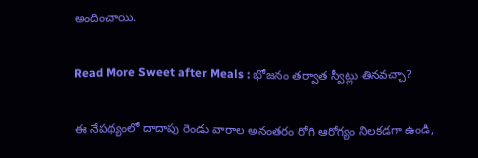అందించాయి.

Read More Sweet after Meals : భోజనం తర్వాత స్వీట్లు తినవచ్చా?

ఈ నేపథ్యంలో దాదాపు రెండు వారాల అనంతరం రోగి ఆరోగ్యం నిలకడగా ఉండి,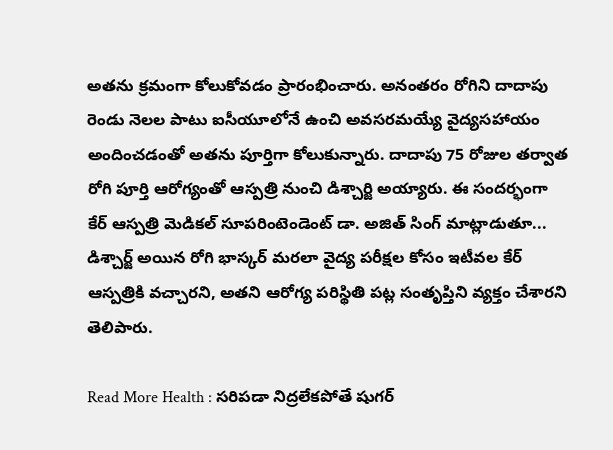అతను క్రమంగా కోలుకోవడం ప్రారంభించారు. అనంతరం రోగిని దాదాపు రెండు నెలల పాటు ఐసీయూలోనే ఉంచి అవసరమయ్యే వైద్యసహాయం అందించడంతో అతను పూర్తిగా కోలుకున్నారు. దాదాపు 75 రోజుల తర్వాత రోగి పూర్తి ఆరోగ్యంతో ఆస్పత్రి నుంచి డిశ్చార్జి అయ్యారు. ఈ సందర్భంగా కేర్ ఆస్పత్రి మెడికల్ సూపరింటెండెంట్ డా. అజిత్ సింగ్ మాట్లాడుతూ... డిశ్చార్జ్ అయిన రోగి భాస్కర్ మరలా వైద్య పరీక్షల కోసం ఇటీవల కేర్ ఆస్పత్రికి వచ్చారని, అతని ఆరోగ్య పరిస్థితి పట్ల సంతృప్తిని వ్యక్తం చేశారని తెలిపారు.

Read More Health : సరిపడా నిద్రలేకపోతే షుగర్‌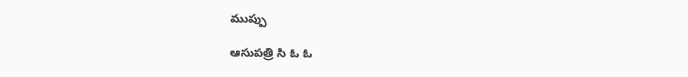ముప్పు

ఆసుపత్రి సి ఓ ఓ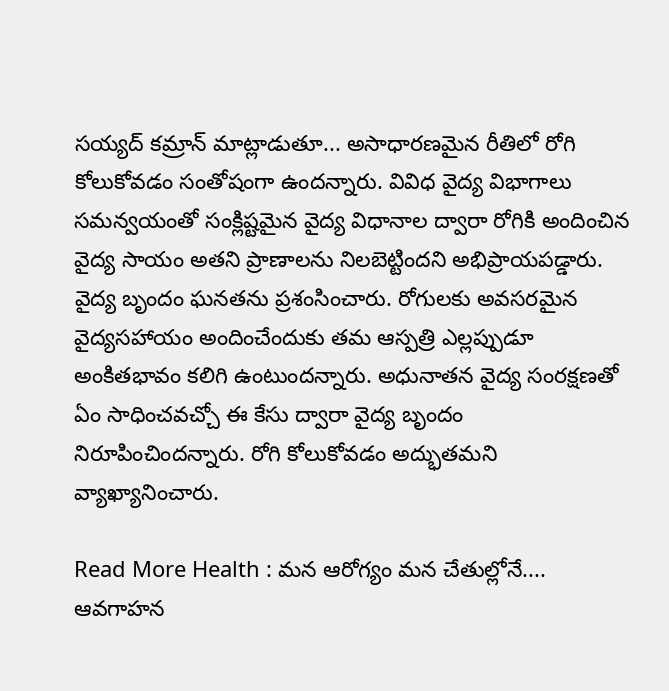సయ్యద్ కమ్రాన్ మాట్లాడుతూ... అసాధారణమైన రీతిలో రోగి కోలుకోవడం సంతోషంగా ఉందన్నారు. వివిధ వైద్య విభాగాలు సమన్వయంతో సంక్లిష్టమైన వైద్య విధానాల ద్వారా రోగికి అందించిన వైద్య సాయం అతని ప్రాణాలను నిలబెట్టిందని అభిప్రాయపడ్డారు. వైద్య బృందం ఘనతను ప్రశంసించారు. రోగులకు అవసరమైన వైద్యసహాయం అందించేందుకు తమ ఆస్పత్రి ఎల్లప్పుడూ అంకితభావం కలిగి ఉంటుందన్నారు. అధునాతన వైద్య సంరక్షణతో ఏం సాధించవచ్చో ఈ కేసు ద్వారా వైద్య బృందం నిరూపించిందన్నారు. రోగి కోలుకోవడం అద్భుతమని వ్యాఖ్యానించారు.

Read More Health : మన ఆరోగ్యం మన చేతుల్లోనే.... ఆవగాహన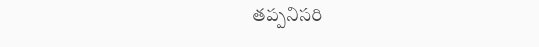తప్పనిసరి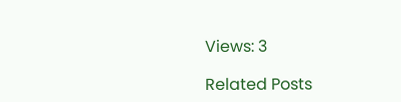Views: 3

Related Posts